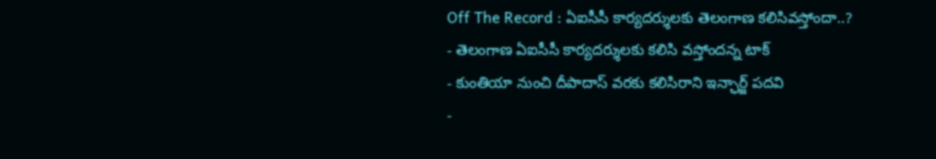Off The Record : ఏఐసీసీ కార్యదర్శులకు తెలంగాణ కలిసివస్తోందా..?
- తెలంగాణ ఏఐసీసీ కార్యదర్శులకు కలిసి వస్తోందన్న టాక్
- కుంతియా నుంచి దీపాదాస్ వరకు కలిసిరాని ఇన్ఛార్జ్ పదవి
-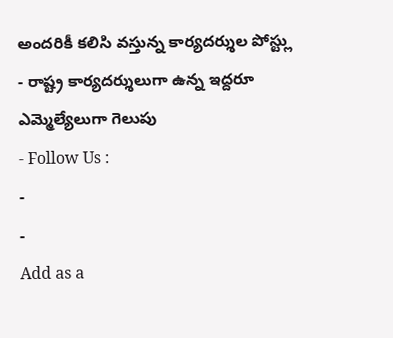అందరికీ కలిసి వస్తున్న కార్యదర్శుల పోస్ట్లు
- రాష్ట్ర కార్యదర్శులుగా ఉన్న ఇద్దరూ ఎమ్మెల్యేలుగా గెలుపు
- Follow Us :
-
-
Add as a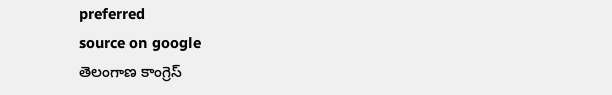preferred
source on google
తెలంగాణ కాంగ్రెస్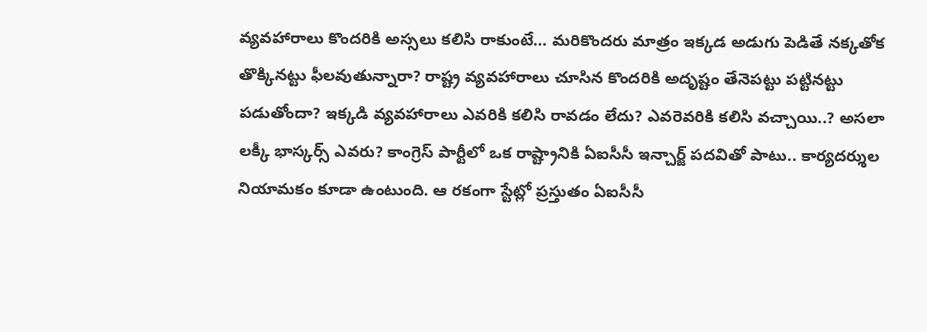వ్యవహారాలు కొందరికి అస్సలు కలిసి రాకుంటే… మరికొందరు మాత్రం ఇక్కడ అడుగు పెడితే నక్కతోక తొక్కినట్టు ఫీలవుతున్నారా? రాష్ట్ర వ్యవహారాలు చూసిన కొందరికి అదృష్టం తేనెపట్టు పట్టినట్టు పడుతోందా? ఇక్కడి వ్యవహారాలు ఎవరికి కలిసి రావడం లేదు? ఎవరెవరికి కలిసి వచ్చాయి..? అసలా లక్కీ భాస్కర్స్ ఎవరు? కాంగ్రెస్ పార్టీలో ఒక రాష్ట్రానికి ఏఐసీసీ ఇన్చార్జ్ పదవితో పాటు.. కార్యదర్శుల నియామకం కూడా ఉంటుంది. ఆ రకంగా స్టేట్లో ప్రస్తుతం ఏఐసీసీ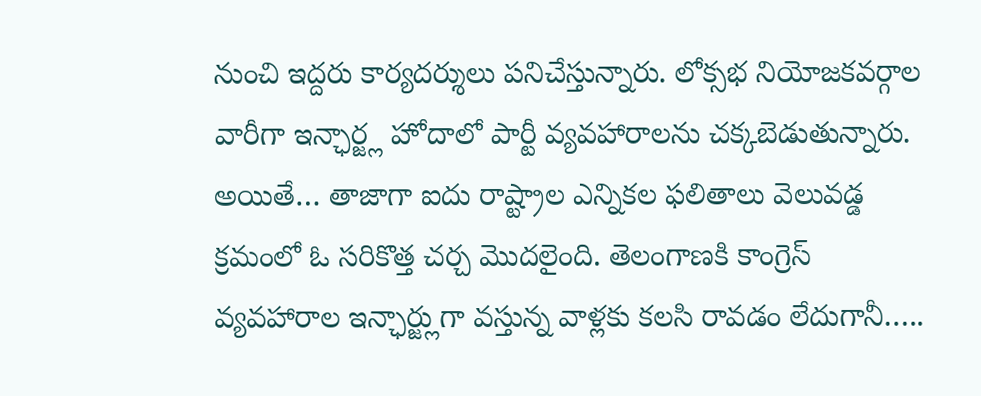నుంచి ఇద్దరు కార్యదర్శులు పనిచేస్తున్నారు. లోక్సభ నియోజకవర్గాల వారీగా ఇన్ఛార్జ్ల హోదాలో పార్టీ వ్యవహారాలను చక్కబెడుతున్నారు. అయితే… తాజాగా ఐదు రాష్ట్రాల ఎన్నికల ఫలితాలు వెలువడ్డ క్రమంలో ఓ సరికొత్త చర్చ మొదలైంది. తెలంగాణకి కాంగ్రెస్ వ్యవహారాల ఇన్ఛార్జ్లుగా వస్తున్న వాళ్లకు కలసి రావడం లేదుగానీ…..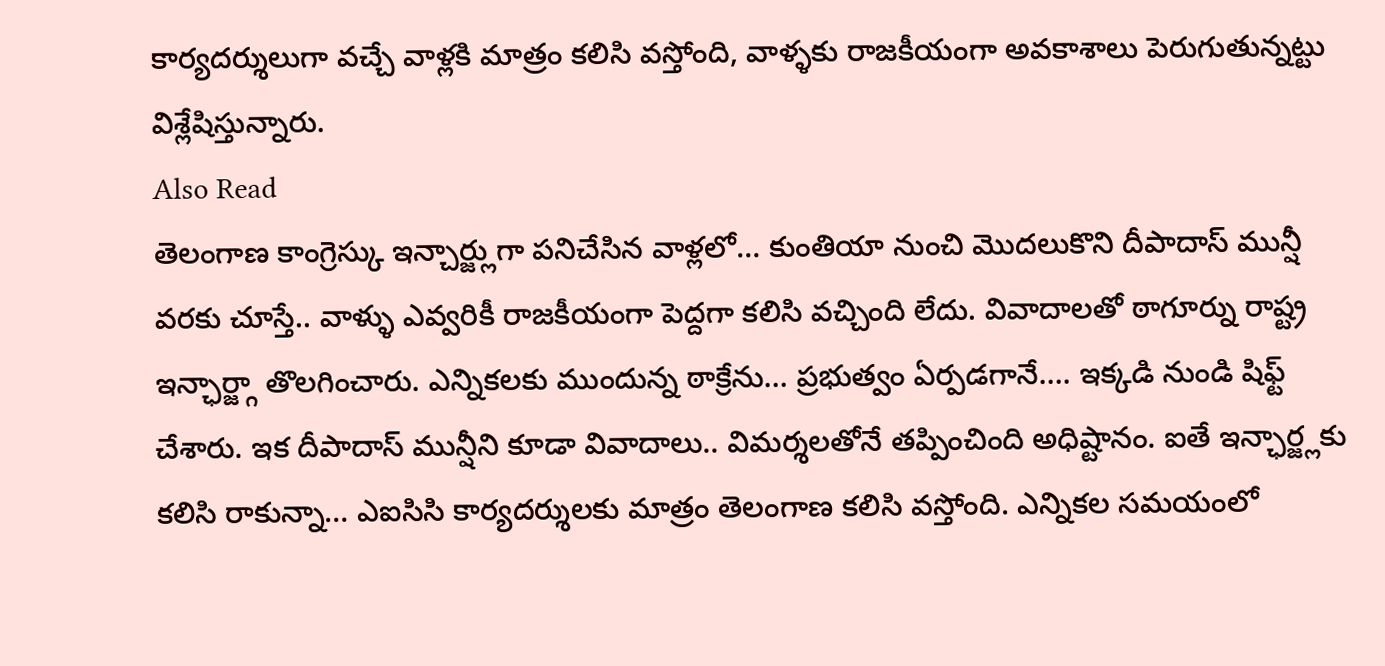కార్యదర్శులుగా వచ్చే వాళ్లకి మాత్రం కలిసి వస్తోంది, వాళ్ళకు రాజకీయంగా అవకాశాలు పెరుగుతున్నట్టు విశ్లేషిస్తున్నారు.
Also Read
తెలంగాణ కాంగ్రెస్కు ఇన్చార్జ్లుగా పనిచేసిన వాళ్లలో… కుంతియా నుంచి మొదలుకొని దీపాదాస్ మున్షీ వరకు చూస్తే.. వాళ్ళు ఎవ్వరికీ రాజకీయంగా పెద్దగా కలిసి వచ్చింది లేదు. వివాదాలతో ఠాగూర్ను రాష్ట్ర ఇన్ఛార్జ్గా తొలగించారు. ఎన్నికలకు ముందున్న ఠాక్రేను… ప్రభుత్వం ఏర్పడగానే…. ఇక్కడి నుండి షిఫ్ట్ చేశారు. ఇక దీపాదాస్ మున్షీని కూడా వివాదాలు.. విమర్శలతోనే తప్పించింది అధిష్టానం. ఐతే ఇన్ఛార్జ్లకు కలిసి రాకున్నా… ఎఐసిసి కార్యదర్శులకు మాత్రం తెలంగాణ కలిసి వస్తోంది. ఎన్నికల సమయంలో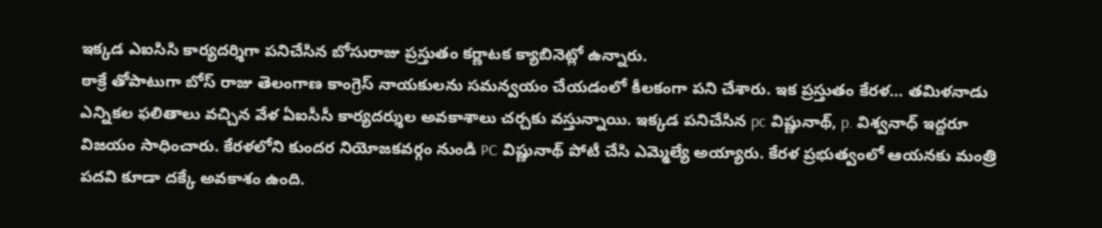ఇక్కడ ఎఐసిసి కార్యదర్శిగా పనిచేసిన బోసురాజు ప్రస్తుతం కర్ణాటక క్యాబినెట్లో ఉన్నారు.
ఠాక్రే తోపాటుగా బోస్ రాజు తెలంగాణ కాంగ్రెస్ నాయకులను సమన్వయం చేయడంలో కీలకంగా పని చేశారు. ఇక ప్రస్తుతం కేరళ… తమిళనాడు ఎన్నికల ఫలితాలు వచ్చిన వేళ ఏఐసీసీ కార్యదర్శుల అవకాశాలు చర్చకు వస్తున్నాయి. ఇక్కడ పనిచేసిన pc విష్ణునాథ్, p. విశ్వనాధ్ ఇద్దరూ విజయం సాధించారు. కేరళలోని కుందర నియోజకవర్గం నుండి PC విష్ణునాథ్ పోటీ చేసి ఎమ్మెల్యే అయ్యారు. కేరళ ప్రభుత్వంలో ఆయనకు మంత్రి పదవి కూడా దక్కే అవకాశం ఉంది.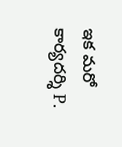ఇక మరో కార్యదర్శి P.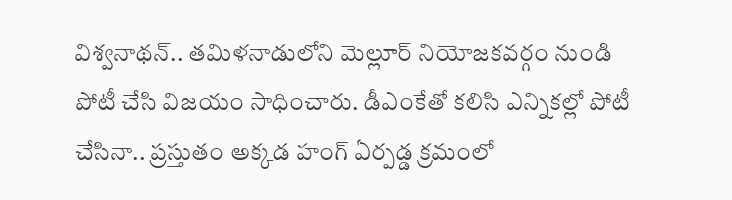విశ్వనాథన్.. తమిళనాడులోని మెల్లూర్ నియోజకవర్గం నుండి పోటీ చేసి విజయం సాధించారు. డీఎంకేతో కలిసి ఎన్నికల్లో పోటీ చేసినా.. ప్రస్తుతం అక్కడ హంగ్ ఏర్పడ్డ క్రమంలో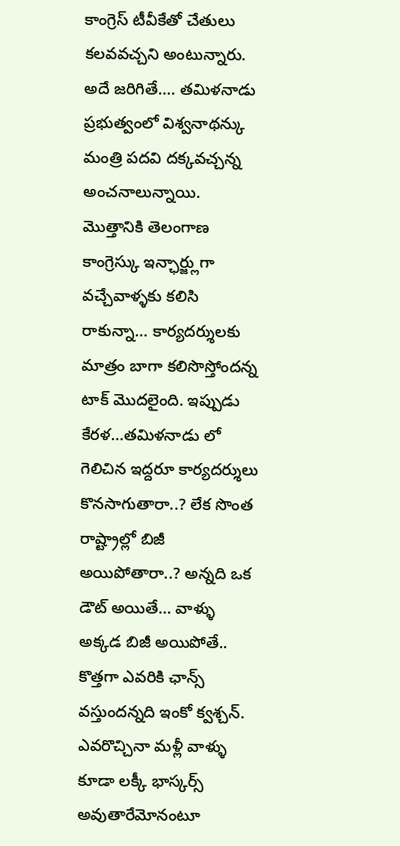కాంగ్రెస్ టీవీకేతో చేతులు కలవవచ్చని అంటున్నారు. అదే జరిగితే…. తమిళనాడు ప్రభుత్వంలో విశ్వనాథన్కు మంత్రి పదవి దక్కవచ్చన్న అంచనాలున్నాయి. మొత్తానికి తెలంగాణ కాంగ్రెస్కు ఇన్ఛార్జ్లుగా వచ్చేవాళ్ళకు కలిసి రాకున్నా… కార్యదర్శులకు మాత్రం బాగా కలిసొస్తోందన్న టాక్ మొదలైంది. ఇప్పుడు కేరళ…తమిళనాడు లో గెలిచిన ఇద్దరూ కార్యదర్శులు కొనసాగుతారా..? లేక సొంత రాష్ట్రాల్లో బిజీ అయిపోతారా..? అన్నది ఒక డౌట్ అయితే… వాళ్ళు అక్కడ బిజీ అయిపోతే.. కొత్తగా ఎవరికి ఛాన్స్ వస్తుందన్నది ఇంకో క్వశ్చన్. ఎవరొచ్చినా మళ్లీ వాళ్ళు కూడా లక్కీ భాస్కర్స్ అవుతారేమోనంటూ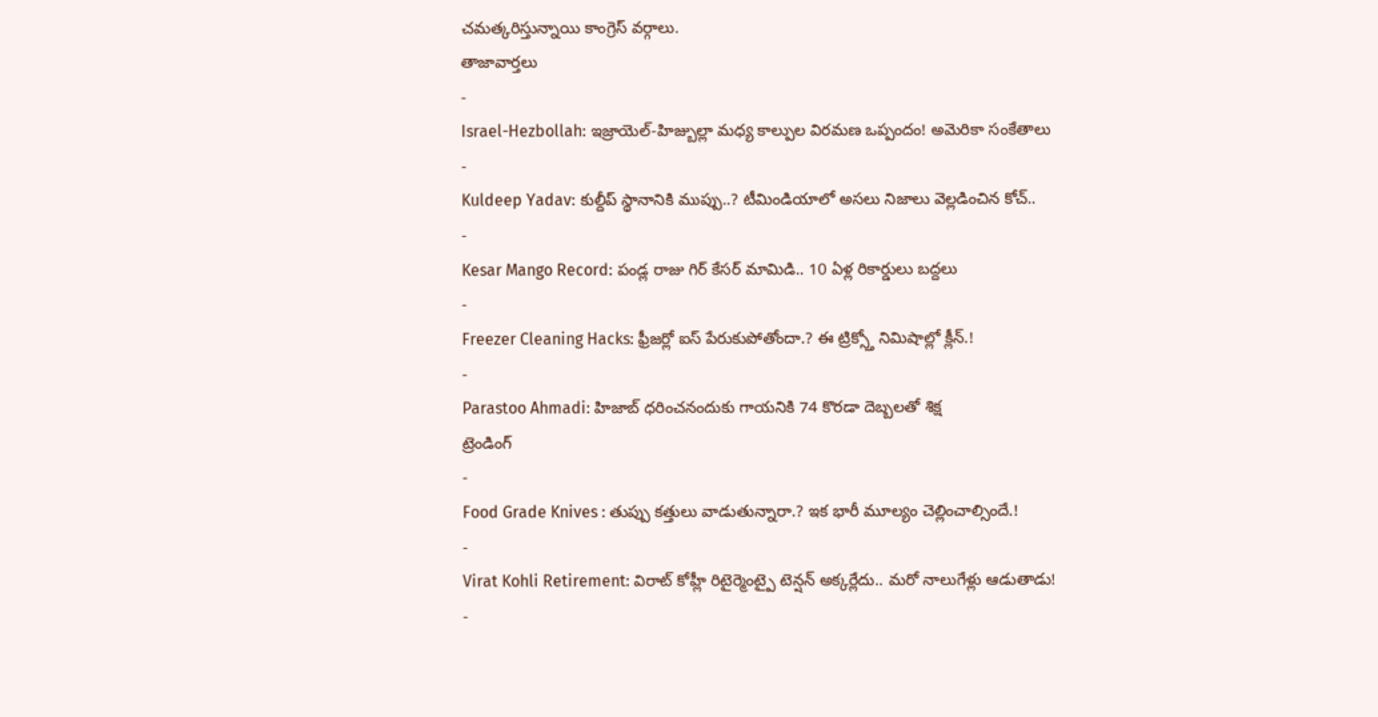చమత్కరిస్తున్నాయి కాంగ్రెస్ వర్గాలు.
తాజావార్తలు
-
Israel-Hezbollah: ఇజ్రాయెల్-హిజ్బుల్లా మధ్య కాల్పుల విరమణ ఒప్పందం! అమెరికా సంకేతాలు
-
Kuldeep Yadav: కుల్దీప్ స్థానానికి ముప్పు..? టీమిండియాలో అసలు నిజాలు వెల్లడించిన కోచ్..
-
Kesar Mango Record: పండ్ల రాజు గిర్ కేసర్ మామిడి.. 10 ఏళ్ల రికార్డులు బద్దలు
-
Freezer Cleaning Hacks: ఫ్రీజర్లో ఐస్ పేరుకుపోతోందా.? ఈ ట్రిక్స్తో నిమిషాల్లో క్లీన్.!
-
Parastoo Ahmadi: హిజాబ్ ధరించనందుకు గాయనికి 74 కొరడా దెబ్బలతో శిక్ష
ట్రెండింగ్
-
Food Grade Knives : తుప్పు కత్తులు వాడుతున్నారా.? ఇక భారీ మూల్యం చెల్లించాల్సిందే.!
-
Virat Kohli Retirement: విరాట్ కోహ్లీ రిటైర్మెంట్పై టెన్షన్ అక్కర్లేదు.. మరో నాలుగేళ్లు ఆడుతాడు!
-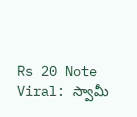Rs 20 Note Viral: స్వామీ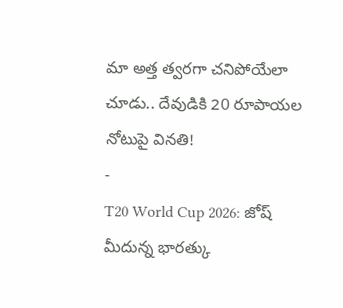మా అత్త త్వరగా చనిపోయేలా చూడు.. దేవుడికి 20 రూపాయల నోటుపై వినతి!
-
T20 World Cup 2026: జోష్ మీదున్న భారత్కు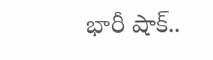భారీ షాక్..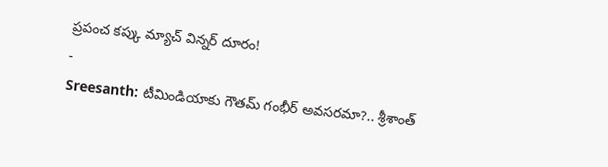ప్రపంచ కప్కు మ్యాచ్ విన్నర్ దూరం!
-
Sreesanth: టీమిండియాకు గౌతమ్ గంభీర్ అవసరమా?.. శ్రీశాంత్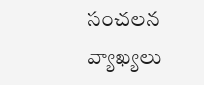సంచలన వ్యాఖ్యలు